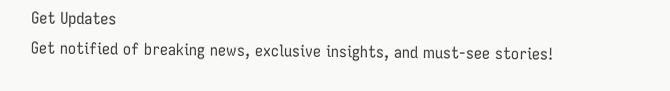Get Updates
Get notified of breaking news, exclusive insights, and must-see stories!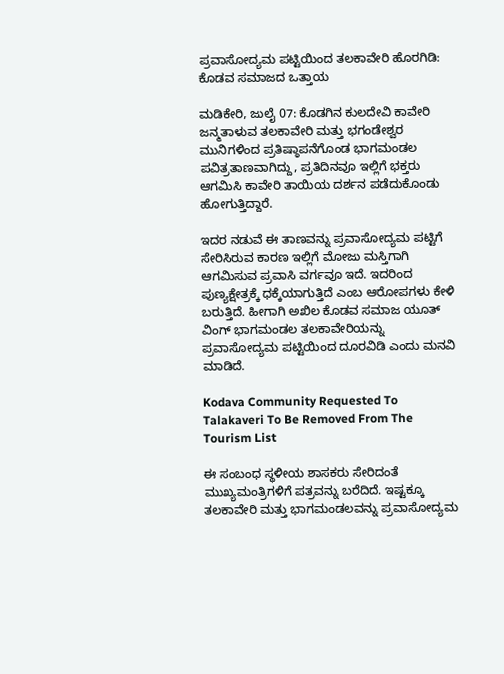ಪ್ರವಾಸೋದ್ಯಮ ಪಟ್ಟಿಯಿಂದ ತಲಕಾವೇರಿ ಹೊರಗಿಡಿ: ಕೊಡವ ಸಮಾಜದ ಒತ್ತಾಯ

ಮಡಿಕೇರಿ, ಜುಲೈ 07: ಕೊಡಗಿನ ಕುಲದೇವಿ ಕಾವೇರಿ ಜನ್ಮತಾಳುವ ತಲಕಾವೇರಿ ಮತ್ತು ಭಗಂಡೇಶ್ವರ ಮುನಿಗಳಿಂದ ಪ್ರತಿಷ್ಠಾಪನೆಗೊಂಡ ಭಾಗಮಂಡಲ ಪವಿತ್ರತಾಣವಾಗಿದ್ದು, ಪ್ರತಿದಿನವೂ ಇಲ್ಲಿಗೆ ಭಕ್ತರು ಆಗಮಿಸಿ ಕಾವೇರಿ ತಾಯಿಯ ದರ್ಶನ ಪಡೆದುಕೊಂಡು ಹೋಗುತ್ತಿದ್ದಾರೆ.

ಇದರ ನಡುವೆ ಈ ತಾಣವನ್ನು ಪ್ರವಾಸೋದ್ಯಮ ಪಟ್ಟಿಗೆ ಸೇರಿಸಿರುವ ಕಾರಣ ಇಲ್ಲಿಗೆ ಮೋಜು ಮಸ್ತಿಗಾಗಿ ಆಗಮಿಸುವ ಪ್ರವಾಸಿ ವರ್ಗವೂ ಇದೆ. ಇದರಿಂದ ಪುಣ್ಯಕ್ಷೇತ್ರಕ್ಕೆ ಧಕ್ಕೆಯಾಗುತ್ತಿದೆ ಎಂಬ ಆರೋಪಗಳು ಕೇಳಿ ಬರುತ್ತಿದೆ. ಹೀಗಾಗಿ ಅಖಿಲ ಕೊಡವ ಸಮಾಜ ಯೂತ್ ವಿಂಗ್ ಭಾಗಮಂಡಲ ತಲಕಾವೇರಿಯನ್ನು ಪ್ರವಾಸೋದ್ಯಮ ಪಟ್ಟಿಯಿಂದ ದೂರವಿಡಿ ಎಂದು ಮನವಿ ಮಾಡಿದೆ.

Kodava Community Requested To Talakaveri To Be Removed From The Tourism List

ಈ ಸಂಬಂಧ ಸ್ಥಳೀಯ ಶಾಸಕರು ಸೇರಿದಂತೆ ಮುಖ್ಯಮಂತ್ರಿಗಳಿಗೆ ಪತ್ರವನ್ನು ಬರೆದಿದೆ. ಇಷ್ಟಕ್ಕೂ ತಲಕಾವೇರಿ ಮತ್ತು ಭಾಗಮಂಡಲವನ್ನು ಪ್ರವಾಸೋದ್ಯಮ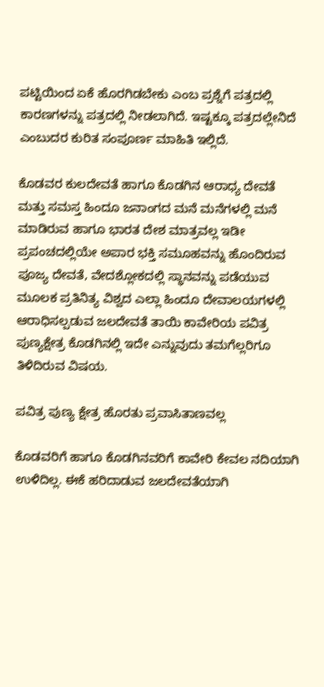ಪಟ್ಟಿಯಿಂದ ಏಕೆ ಹೊರಗಿಡಬೇಕು ಎಂಬ ಪ್ರಶ್ನೆಗೆ ಪತ್ರದಲ್ಲಿ ಕಾರಣಗಳನ್ನು ಪತ್ರದಲ್ಲಿ ನೀಡಲಾಗಿದೆ. ಇಷ್ಟಕ್ಕೂ ಪತ್ರದಲ್ಲೇನಿದೆ ಎಂಬುದರ ಕುರಿತ ಸಂಪೂರ್ಣ ಮಾಹಿತಿ ಇಲ್ಲಿದೆ.

ಕೊಡವರ ಕುಲದೇವತೆ ಹಾಗೂ ಕೊಡಗಿನ ಆರಾಧ್ಯ ದೇವತೆ ಮತ್ತು ಸಮಸ್ತ ಹಿಂದೂ ಜನಾಂಗದ ಮನೆ ಮನೆಗಳಲ್ಲಿ ಮನೆ ಮಾಡಿರುವ ಹಾಗೂ ಭಾರತ ದೇಶ ಮಾತ್ರವಲ್ಲ ಇಡೀ ಪ್ರಪಂಚದಲ್ಲಿಯೇ ಅಪಾರ ಭಕ್ತಿ ಸಮೂಹವನ್ನು ಹೊಂದಿರುವ ಪೂಜ್ಯ ದೇವತೆ, ವೇದಶ್ಲೋಕದಲ್ಲಿ ಸ್ಥಾನವನ್ನು ಪಡೆಯುವ ಮೂಲಕ ಪ್ರತಿನಿತ್ಯ ವಿಶ್ವದ ಎಲ್ಲಾ ಹಿಂದೂ ದೇವಾಲಯಗಳಲ್ಲಿ ಆರಾಧಿಸಲ್ಪಡುವ ಜಲದೇವತೆ ತಾಯಿ ಕಾವೇರಿಯ ಪವಿತ್ರ ಪುಣ್ಯಕ್ಷೇತ್ರ ಕೊಡಗಿನಲ್ಲಿ ಇದೇ ಎನ್ನುವುದು ತಮಗೆಲ್ಲರಿಗೂ ತಿಳಿದಿರುವ ವಿಷಯ.

ಪವಿತ್ರ ಪುಣ್ಯ ಕ್ಷೇತ್ರ ಹೊರತು ಪ್ರವಾಸಿತಾಣವಲ್ಲ

ಕೊಡವರಿಗೆ ಹಾಗೂ ಕೊಡಗಿನವರಿಗೆ ಕಾವೇರಿ ಕೇವಲ ನದಿಯಾಗಿ ಉಳಿದಿಲ್ಲ. ಈಕೆ ಹರಿದಾಡುವ ಜಲದೇವತೆಯಾಗಿ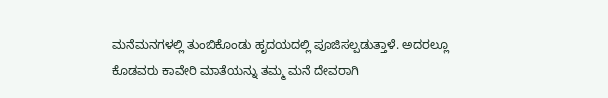ಮನೆಮನಗಳಲ್ಲಿ ತುಂಬಿಕೊಂಡು ಹೃದಯದಲ್ಲಿ ಪೂಜಿಸಲ್ಪಡುತ್ತಾಳೆ. ಅದರಲ್ಲೂ ಕೊಡವರು ಕಾವೇರಿ ಮಾತೆಯನ್ನು ತಮ್ಮ ಮನೆ ದೇವರಾಗಿ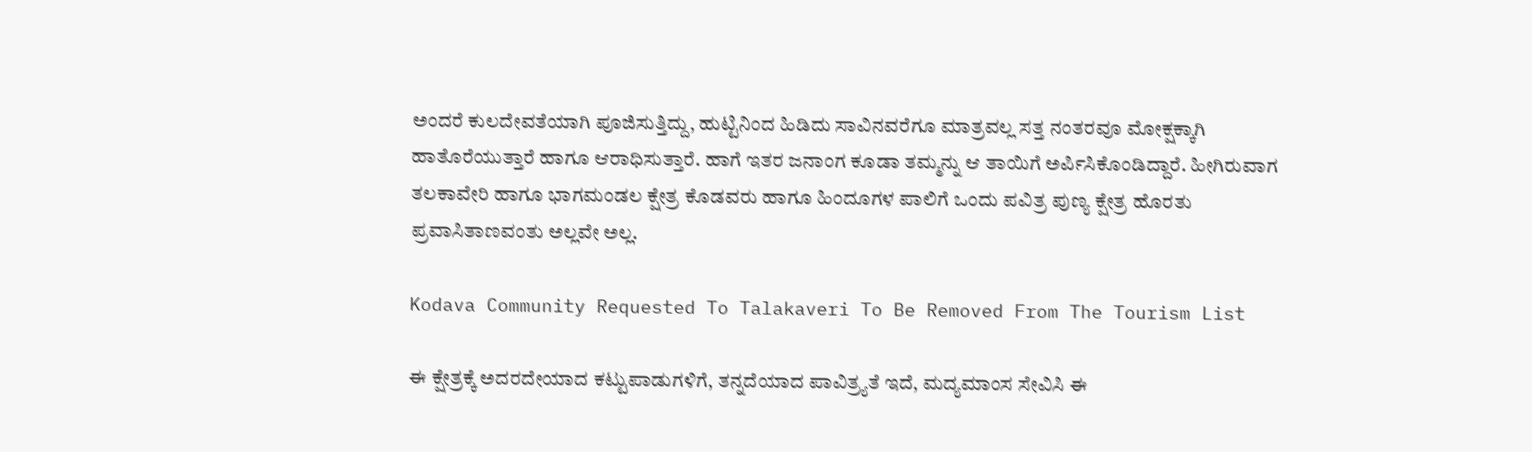ಅಂದರೆ ಕುಲದೇವತೆಯಾಗಿ ಪೂಜಿಸುತ್ತಿದ್ದು, ಹುಟ್ಟಿನಿಂದ ಹಿಡಿದು ಸಾವಿನವರೆಗೂ ಮಾತ್ರವಲ್ಲ ಸತ್ತ ನಂತರವೂ ಮೋಕ್ಷಕ್ಕಾಗಿ ಹಾತೊರೆಯುತ್ತಾರೆ ಹಾಗೂ ಆರಾಧಿಸುತ್ತಾರೆ. ಹಾಗೆ ಇತರ ಜನಾಂಗ ಕೂಡಾ ತಮ್ಮನ್ನು ಆ ತಾಯಿಗೆ ಅರ್ಪಿಸಿಕೊಂಡಿದ್ದಾರೆ. ಹೀಗಿರುವಾಗ ತಲಕಾವೇರಿ ಹಾಗೂ ಭಾಗಮಂಡಲ ಕ್ಷೇತ್ರ ಕೊಡವರು ಹಾಗೂ ಹಿಂದೂಗಳ ಪಾಲಿಗೆ ಒಂದು ಪವಿತ್ರ ಪುಣ್ಯ ಕ್ಷೇತ್ರ ಹೊರತು ಪ್ರವಾಸಿತಾಣವಂತು ಅಲ್ಲವೇ ಅಲ್ಲ.

Kodava Community Requested To Talakaveri To Be Removed From The Tourism List

ಈ ಕ್ಷೇತ್ರಕ್ಕೆ ಅದರದೇಯಾದ ಕಟ್ಟುಪಾಡುಗಳಿಗೆ, ತನ್ನದೆಯಾದ ಪಾವಿತ್ರ್ಯತೆ ಇದೆ, ಮದ್ಯಮಾಂಸ ಸೇವಿಸಿ ಈ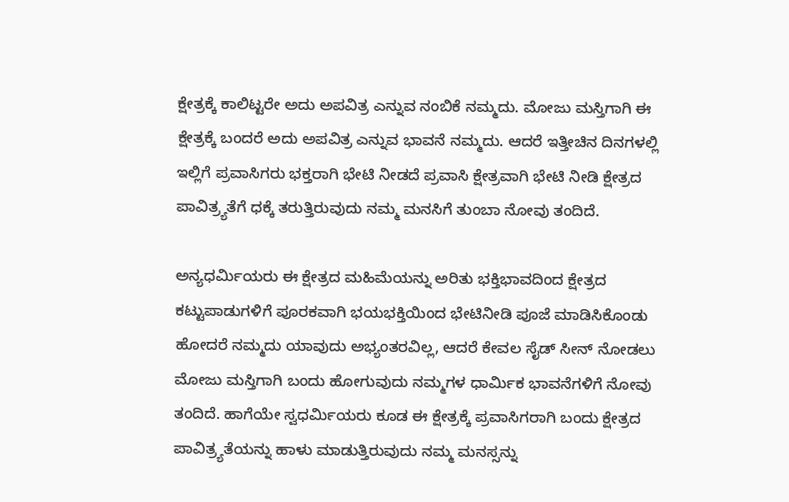ಕ್ಷೇತ್ರಕ್ಕೆ ಕಾಲಿಟ್ಟರೇ ಅದು ಅಪವಿತ್ರ ಎನ್ನುವ ನಂಬಿಕೆ ನಮ್ಮದು. ಮೋಜು ಮಸ್ತಿಗಾಗಿ ಈ ಕ್ಷೇತ್ರಕ್ಕೆ ಬಂದರೆ ಅದು ಅಪವಿತ್ರ ಎನ್ನುವ ಭಾವನೆ ನಮ್ಮದು. ಆದರೆ ಇತ್ತೀಚಿನ ದಿನಗಳಲ್ಲಿ ಇಲ್ಲಿಗೆ ಪ್ರವಾಸಿಗರು ಭಕ್ತರಾಗಿ ಭೇಟಿ ನೀಡದೆ ಪ್ರವಾಸಿ ಕ್ಷೇತ್ರವಾಗಿ ಭೇಟಿ ನೀಡಿ ಕ್ಷೇತ್ರದ ಪಾವಿತ್ರ್ಯತೆಗೆ ಧಕ್ಕೆ ತರುತ್ತಿರುವುದು ನಮ್ಮ ಮನಸಿಗೆ ತುಂಬಾ ನೋವು ತಂದಿದೆ.

ಅನ್ಯಧರ್ಮಿಯರು ಈ ಕ್ಷೇತ್ರದ ಮಹಿಮೆಯನ್ನು ಅರಿತು ಭಕ್ತಿಭಾವದಿಂದ ಕ್ಷೇತ್ರದ ಕಟ್ಟುಪಾಡುಗಳಿಗೆ ಪೂರಕವಾಗಿ ಭಯಭಕ್ತಿಯಿಂದ ಭೇಟಿನೀಡಿ ಪೂಜೆ ಮಾಡಿಸಿಕೊಂಡು ಹೋದರೆ ನಮ್ಮದು ಯಾವುದು ಅಭ್ಯಂತರವಿಲ್ಲ, ಆದರೆ ಕೇವಲ ಸೈಡ್ ಸೀನ್ ನೋಡಲು ಮೋಜು ಮಸ್ತಿಗಾಗಿ ಬಂದು ಹೋಗುವುದು ನಮ್ಮಗಳ ಧಾರ್ಮಿಕ ಭಾವನೆಗಳಿಗೆ ನೋವು ತಂದಿದೆ. ಹಾಗೆಯೇ ಸ್ವಧರ್ಮಿಯರು ಕೂಡ ಈ ಕ್ಷೇತ್ರಕ್ಕೆ ಪ್ರವಾಸಿಗರಾಗಿ ಬಂದು ಕ್ಷೇತ್ರದ ಪಾವಿತ್ರ್ಯತೆಯನ್ನು ಹಾಳು ಮಾಡುತ್ತಿರುವುದು ನಮ್ಮ ಮನಸ್ಸನ್ನು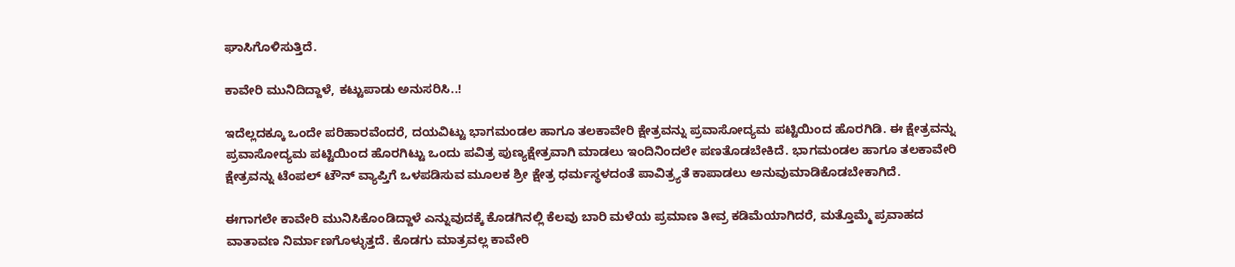ಘಾಸಿಗೊಳಿಸುತ್ತಿದೆ.

ಕಾವೇರಿ ಮುನಿದಿದ್ದಾಳೆ, ಕಟ್ಟುಪಾಡು ಅನುಸರಿಸಿ..!

ಇದೆಲ್ಲದಕ್ಕೂ ಒಂದೇ ಪರಿಹಾರವೆಂದರೆ, ದಯವಿಟ್ಟು ಭಾಗಮಂಡಲ ಹಾಗೂ ತಲಕಾವೇರಿ ಕ್ಷೇತ್ರವನ್ನು ಪ್ರವಾಸೋದ್ಯಮ ಪಟ್ಟಿಯಿಂದ ಹೊರಗಿಡಿ. ಈ ಕ್ಷೇತ್ರವನ್ನು ಪ್ರವಾಸೋದ್ಯಮ ಪಟ್ಟಿಯಿಂದ ಹೊರಗಿಟ್ಟು ಒಂದು ಪವಿತ್ರ ಪುಣ್ಯಕ್ಷೇತ್ರವಾಗಿ ಮಾಡಲು ಇಂದಿನಿಂದಲೇ ಪಣತೊಡಬೇಕಿದೆ. ಭಾಗಮಂಡಲ ಹಾಗೂ ತಲಕಾವೇರಿ ಕ್ಷೇತ್ರವನ್ನು ಟೆಂಪಲ್ ಟೌನ್ ವ್ಯಾಪ್ತಿಗೆ ಒಳಪಡಿಸುವ ಮೂಲಕ ಶ್ರೀ ಕ್ಷೇತ್ರ ಧರ್ಮಸ್ಥಳದಂತೆ ಪಾವಿತ್ರ್ಯತೆ ಕಾಪಾಡಲು ಅನುವುಮಾಡಿಕೊಡಬೇಕಾಗಿದೆ.

ಈಗಾಗಲೇ ಕಾವೇರಿ ಮುನಿಸಿಕೊಂಡಿದ್ದಾಳೆ ಎನ್ನುವುದಕ್ಕೆ ಕೊಡಗಿನಲ್ಲಿ ಕೆಲವು ಬಾರಿ ಮಳೆಯ ಪ್ರಮಾಣ ತೀವ್ರ ಕಡಿಮೆಯಾಗಿದರೆ, ಮತ್ತೊಮ್ಮೆ ಪ್ರವಾಹದ ವಾತಾವಣ ನಿರ್ಮಾಣಗೊಳ್ಳುತ್ತದೆ. ಕೊಡಗು ಮಾತ್ರವಲ್ಲ ಕಾವೇರಿ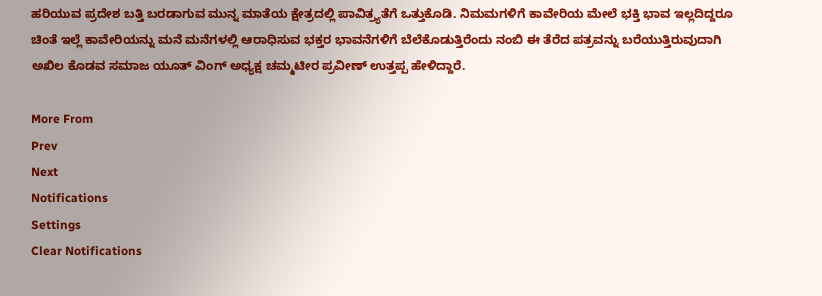ಹರಿಯುವ ಪ್ರದೇಶ ಬತ್ತಿ ಬರಡಾಗುವ ಮುನ್ನ ಮಾತೆಯ ಕ್ಷೇತ್ರದಲ್ಲಿ ಪಾವಿತ್ರ್ಯತೆಗೆ ಒತ್ತುಕೊಡಿ. ನಿಮಮಗಳಿಗೆ ಕಾವೇರಿಯ ಮೇಲೆ ಭಕ್ತಿ ಭಾವ ಇಲ್ಲದಿದ್ದರೂ ಚಿಂತೆ ಇಲ್ಲೆ ಕಾವೇರಿಯನ್ನು ಮನೆ ಮನೆಗಳಲ್ಲಿ ಆರಾಧಿಸುವ ಭಕ್ತರ ಭಾವನೆಗಳಿಗೆ ಬೆಲೆಕೊಡುತ್ತಿರೆಂದು ನಂಬಿ ಈ ತೆರೆದ ಪತ್ರವನ್ನು ಬರೆಯುತ್ತಿರುವುದಾಗಿ ಅಖಿಲ ಕೊಡವ ಸಮಾಜ ಯೂತ್ ವಿಂಗ್ ಅಧ್ಯಕ್ಷ ಚಮ್ಮಟೀರ ಪ್ರವೀಣ್ ಉತ್ತಪ್ಪ ಹೇಳಿದ್ದಾರೆ.

More From
Prev
Next
Notifications
Settings
Clear Notifications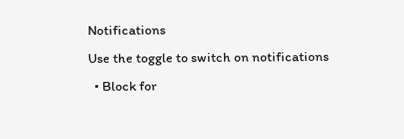Notifications
Use the toggle to switch on notifications
  • Block for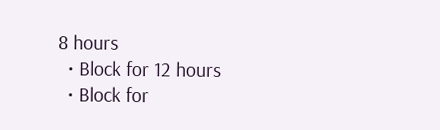8 hours
  • Block for 12 hours
  • Block for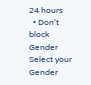24 hours
  • Don't block
Gender
Select your Gender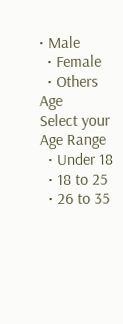• Male
  • Female
  • Others
Age
Select your Age Range
  • Under 18
  • 18 to 25
  • 26 to 35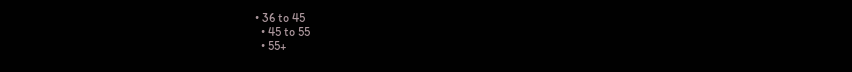• 36 to 45
  • 45 to 55
  • 55+